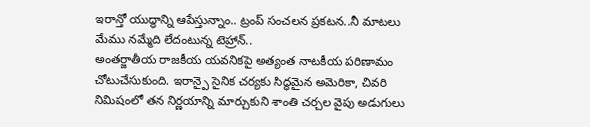ఇరాన్తో యుద్ధాన్ని ఆపేస్తున్నాం.. ట్రంప్ సంచలన ప్రకటన..నీ మాటలు మేము నమ్మేది లేదంటున్న టెహ్రాన్..
అంతర్జాతీయ రాజకీయ యవనికపై అత్యంత నాటకీయ పరిణామం చోటుచేసుకుంది. ఇరాన్పై సైనిక చర్యకు సిద్ధమైన అమెరికా, చివరి నిమిషంలో తన నిర్ణయాన్ని మార్చుకుని శాంతి చర్చల వైపు అడుగులు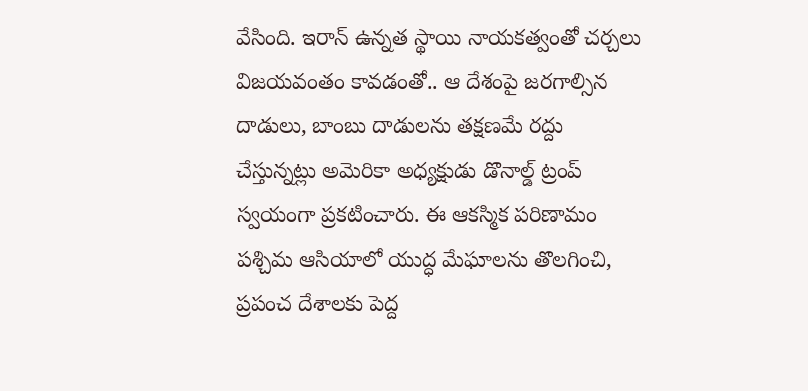వేసింది. ఇరాన్ ఉన్నత స్థాయి నాయకత్వంతో చర్చలు విజయవంతం కావడంతో.. ఆ దేశంపై జరగాల్సిన దాడులు, బాంబు దాడులను తక్షణమే రద్దు చేస్తున్నట్లు అమెరికా అధ్యక్షుడు డొనాల్డ్ ట్రంప్ స్వయంగా ప్రకటించారు. ఈ ఆకస్మిక పరిణామం పశ్చిమ ఆసియాలో యుద్ధ మేఘాలను తొలగించి, ప్రపంచ దేశాలకు పెద్ద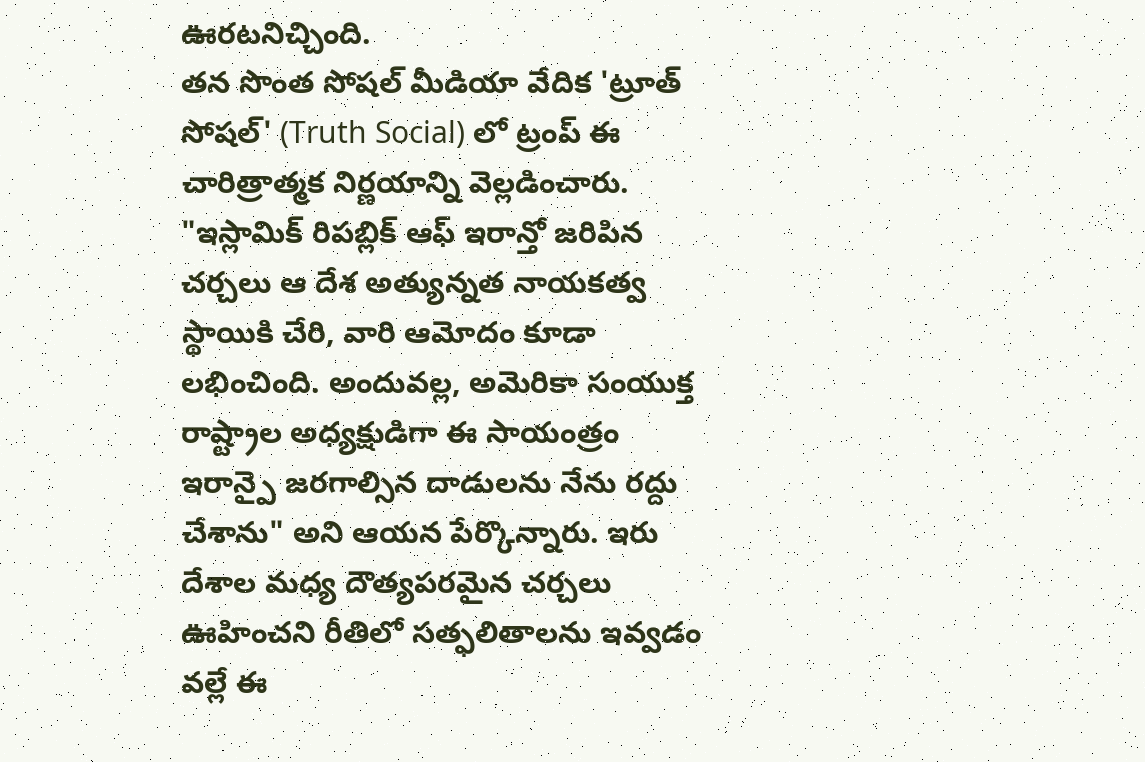ఊరటనిచ్చింది.
తన సొంత సోషల్ మీడియా వేదిక 'ట్రూత్ సోషల్' (Truth Social) లో ట్రంప్ ఈ చారిత్రాత్మక నిర్ణయాన్ని వెల్లడించారు. "ఇస్లామిక్ రిపబ్లిక్ ఆఫ్ ఇరాన్తో జరిపిన చర్చలు ఆ దేశ అత్యున్నత నాయకత్వ స్థాయికి చేరి, వారి ఆమోదం కూడా లభించింది. అందువల్ల, అమెరికా సంయుక్త రాష్ట్రాల అధ్యక్షుడిగా ఈ సాయంత్రం ఇరాన్పై జరగాల్సిన దాడులను నేను రద్దు చేశాను" అని ఆయన పేర్కొన్నారు. ఇరు దేశాల మధ్య దౌత్యపరమైన చర్చలు ఊహించని రీతిలో సత్ఫలితాలను ఇవ్వడం వల్లే ఈ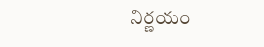నిర్ణయం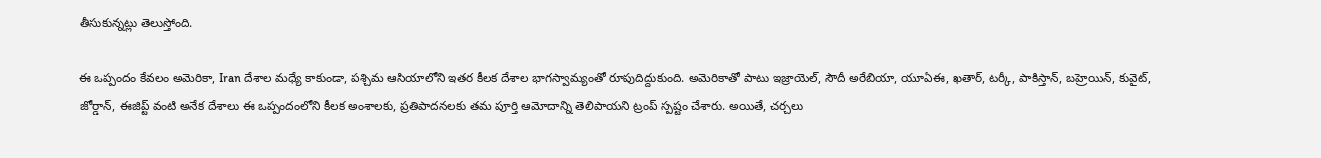తీసుకున్నట్లు తెలుస్తోంది.

ఈ ఒప్పందం కేవలం అమెరికా, Iran దేశాల మధ్యే కాకుండా, పశ్చిమ ఆసియాలోని ఇతర కీలక దేశాల భాగస్వామ్యంతో రూపుదిద్దుకుంది. అమెరికాతో పాటు ఇజ్రాయెల్, సౌదీ అరేబియా, యూఏఈ, ఖతార్, టర్కీ, పాకిస్తాన్, బహ్రెయిన్, కువైట్, జోర్డాన్, ఈజిప్ట్ వంటి అనేక దేశాలు ఈ ఒప్పందంలోని కీలక అంశాలకు, ప్రతిపాదనలకు తమ పూర్తి ఆమోదాన్ని తెలిపాయని ట్రంప్ స్పష్టం చేశారు. అయితే, చర్చలు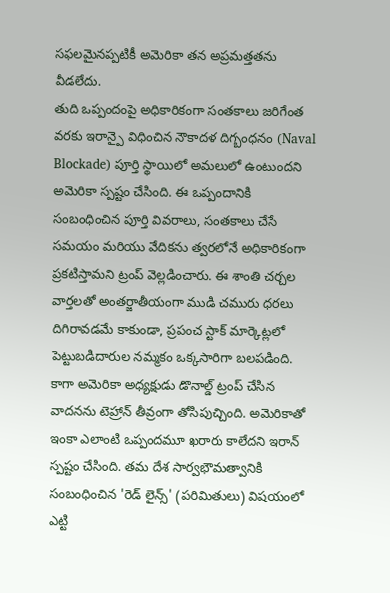సఫలమైనప్పటికీ అమెరికా తన అప్రమత్తతను వీడలేదు.
తుది ఒప్పందంపై అధికారికంగా సంతకాలు జరిగేంత వరకు ఇరాన్పై విధించిన నౌకాదళ దిగ్బంధనం (Naval Blockade) పూర్తి స్థాయిలో అమలులో ఉంటుందని అమెరికా స్పష్టం చేసింది. ఈ ఒప్పందానికి సంబంధించిన పూర్తి వివరాలు, సంతకాలు చేసే సమయం మరియు వేదికను త్వరలోనే అధికారికంగా ప్రకటిస్తామని ట్రంప్ వెల్లడించారు. ఈ శాంతి చర్చల వార్తలతో అంతర్జాతీయంగా ముడి చమురు ధరలు దిగిరావడమే కాకుండా, ప్రపంచ స్టాక్ మార్కెట్లలో పెట్టుబడిదారుల నమ్మకం ఒక్కసారిగా బలపడింది.
కాగా అమెరికా అధ్యక్షుడు డొనాల్డ్ ట్రంప్ చేసిన వాదనను టెహ్రాన్ తీవ్రంగా తోసిపుచ్చింది. అమెరికాతో ఇంకా ఎలాంటి ఒప్పందమూ ఖరారు కాలేదని ఇరాన్ స్పష్టం చేసింది. తమ దేశ సార్వభౌమత్వానికి సంబంధించిన 'రెడ్ లైన్స్' (పరిమితులు) విషయంలో ఎట్టి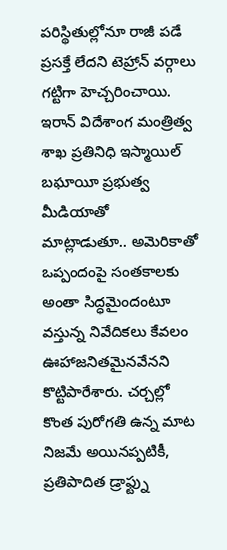పరిస్థితుల్లోనూ రాజీ పడే ప్రసక్తే లేదని టెహ్రాన్ వర్గాలు గట్టిగా హెచ్చరించాయి.
ఇరాన్ విదేశాంగ మంత్రిత్వ శాఖ ప్రతినిధి ఇస్మాయిల్ బఘాయీ ప్రభుత్వ మీడియాతో మాట్లాడుతూ.. అమెరికాతో ఒప్పందంపై సంతకాలకు అంతా సిద్ధమైందంటూ వస్తున్న నివేదికలు కేవలం ఊహాజనితమైనవేనని కొట్టిపారేశారు. చర్చల్లో కొంత పురోగతి ఉన్న మాట నిజమే అయినప్పటికీ, ప్రతిపాదిత డ్రాఫ్ట్ను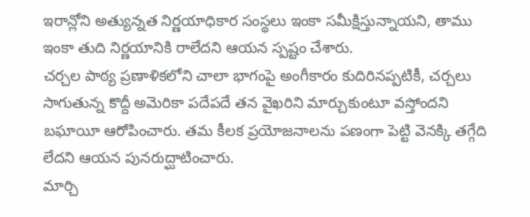ఇరాన్లోని అత్యున్నత నిర్ణయాధికార సంస్థలు ఇంకా సమీక్షిస్తున్నాయని, తాము ఇంకా తుది నిర్ణయానికి రాలేదని ఆయన స్పష్టం చేశారు.
చర్చల పాఠ్య ప్రణాళికలోని చాలా భాగంపై అంగీకారం కుదిరినప్పటికీ, చర్చలు సాగుతున్న కొద్దీ అమెరికా పదేపదే తన వైఖరిని మార్చుకుంటూ వస్తోందని బఘాయీ ఆరోపించారు. తమ కీలక ప్రయోజనాలను పణంగా పెట్టి వెనక్కి తగ్గేది లేదని ఆయన పునరుద్ఘాటించారు.
మార్చి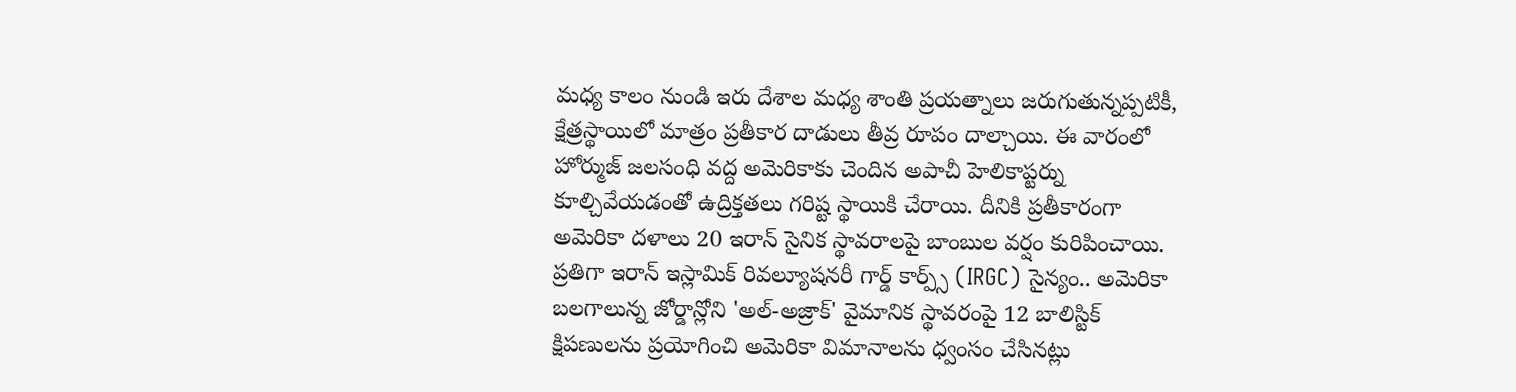మధ్య కాలం నుండి ఇరు దేశాల మధ్య శాంతి ప్రయత్నాలు జరుగుతున్నప్పటికీ, క్షేత్రస్థాయిలో మాత్రం ప్రతీకార దాడులు తీవ్ర రూపం దాల్చాయి. ఈ వారంలో హోర్ముజ్ జలసంధి వద్ద అమెరికాకు చెందిన అపాచీ హెలికాప్టర్ను కూల్చివేయడంతో ఉద్రిక్తతలు గరిష్ట స్థాయికి చేరాయి. దీనికి ప్రతీకారంగా అమెరికా దళాలు 20 ఇరాన్ సైనిక స్థావరాలపై బాంబుల వర్షం కురిపించాయి. ప్రతిగా ఇరాన్ ఇస్లామిక్ రివల్యూషనరీ గార్డ్ కార్ప్స్ (IRGC) సైన్యం.. అమెరికా బలగాలున్న జోర్డాన్లోని 'అల్-అజ్రాక్' వైమానిక స్థావరంపై 12 బాలిస్టిక్ క్షిపణులను ప్రయోగించి అమెరికా విమానాలను ధ్వంసం చేసినట్లు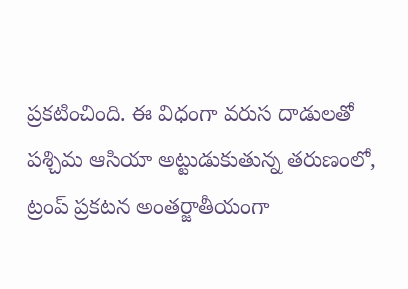ప్రకటించింది. ఈ విధంగా వరుస దాడులతో పశ్చిమ ఆసియా అట్టుడుకుతున్న తరుణంలో, ట్రంప్ ప్రకటన అంతర్జాతీయంగా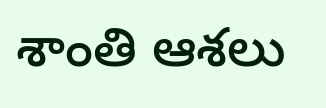శాంతి ఆశలు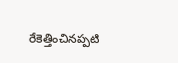రేకెత్తించినప్పటి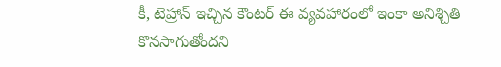కీ, టెహ్రాన్ ఇచ్చిన కౌంటర్ ఈ వ్యవహారంలో ఇంకా అనిశ్చితి కొనసాగుతోందని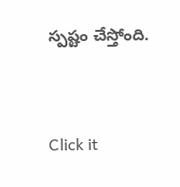స్పష్టం చేస్తోంది.


Click it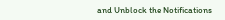and Unblock the Notifications